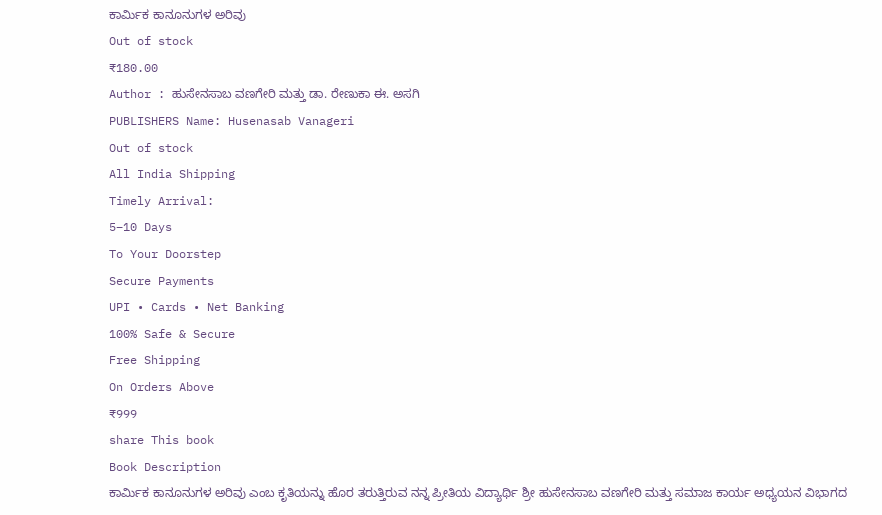ಕಾರ್ಮಿಕ ಕಾನೂನುಗಳ ಅರಿವು
Out of stock
₹180.00
Author : ಹುಸೇನಸಾಬ ವಣಗೇರಿ ಮತ್ತು ಡಾ. ರೇಣುಕಾ ಈ. ಅಸಗಿ
PUBLISHERS Name: Husenasab Vanageri
Out of stock
All India Shipping
Timely Arrival:
5–10 Days
To Your Doorstep
Secure Payments
UPI • Cards • Net Banking
100% Safe & Secure
Free Shipping
On Orders Above
₹999
share This book
Book Description
ಕಾರ್ಮಿಕ ಕಾನೂನುಗಳ ಅರಿವು ಎಂಬ ಕೃತಿಯನ್ನು ಹೊರ ತರುತ್ತಿರುವ ನನ್ನ ಪ್ರೀತಿಯ ವಿದ್ಯಾರ್ಥಿ ಶ್ರೀ ಹುಸೇನಸಾಬ ವಣಗೇರಿ ಮತ್ತು ಸಮಾಜ ಕಾರ್ಯ ಅಧ್ಯಯನ ವಿಭಾಗದ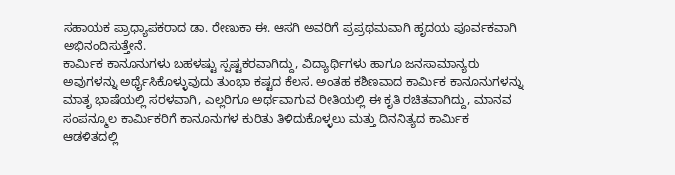ಸಹಾಯಕ ಪ್ರಾಧ್ಯಾಪಕರಾದ ಡಾ. ರೇಣುಕಾ ಈ. ಆಸಗಿ ಅವರಿಗೆ ಪ್ರಪ್ರಥಮವಾಗಿ ಹೃದಯ ಪೂರ್ವಕವಾಗಿ ಅಭಿನಂದಿಸುತ್ತೇನೆ.
ಕಾರ್ಮಿಕ ಕಾನೂನುಗಳು ಬಹಳಷ್ಟು ಸ್ಪಷ್ಟಕರವಾಗಿದ್ದು, ವಿದ್ಯಾರ್ಥಿಗಳು ಹಾಗೂ ಜನಸಾಮಾನ್ಯರು ಅವುಗಳನ್ನು ಅರ್ಥೈಸಿಕೊಳ್ಳುವುದು ತುಂಭಾ ಕಷ್ಟದ ಕೆಲಸ. ಅಂತಹ ಕಶಿಣವಾದ ಕಾರ್ಮಿಕ ಕಾನೂನುಗಳನ್ನು ಮಾತೃ ಭಾಷೆಯಲ್ಲಿ ಸರಳವಾಗಿ, ಎಲ್ಲರಿಗೂ ಅರ್ಥವಾಗುವ ರೀತಿಯಲ್ಲಿ ಈ ಕೃತಿ ರಚಿತವಾಗಿದ್ದು, ಮಾನವ ಸಂಪನ್ಮೂಲ ಕಾರ್ಮಿಕರಿಗೆ ಕಾನೂನುಗಳ ಕುರಿತು ತಿಳಿದುಕೊಳ್ಳಲು ಮತ್ತು ದಿನನಿತ್ಯದ ಕಾರ್ಮಿಕ ಆಡಳಿತದಲ್ಲಿ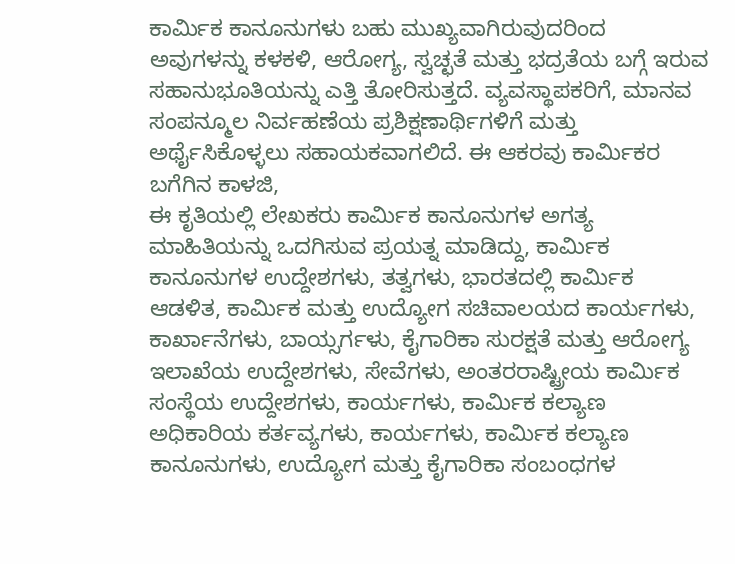ಕಾರ್ಮಿಕ ಕಾನೂನುಗಳು ಬಹು ಮುಖ್ಯವಾಗಿರುವುದರಿಂದ ಅವುಗಳನ್ನು ಕಳಕಳಿ, ಆರೋಗ್ಯ, ಸ್ವಚ್ಛತೆ ಮತ್ತು ಭದ್ರತೆಯ ಬಗ್ಗೆ ಇರುವ ಸಹಾನುಭೂತಿಯನ್ನು ಎತ್ತಿ ತೋರಿಸುತ್ತದೆ. ವ್ಯವಸ್ಥಾಪಕರಿಗೆ, ಮಾನವ ಸಂಪನ್ಮೂಲ ನಿರ್ವಹಣೆಯ ಪ್ರಶಿಕ್ಷಣಾರ್ಥಿಗಳಿಗೆ ಮತ್ತು ಅರ್ಥೈಸಿಕೊಳ್ಳಲು ಸಹಾಯಕವಾಗಲಿದೆ. ಈ ಆಕರವು ಕಾರ್ಮಿಕರ ಬಗೆಗಿನ ಕಾಳಜಿ,
ಈ ಕೃತಿಯಲ್ಲಿ ಲೇಖಕರು ಕಾರ್ಮಿಕ ಕಾನೂನುಗಳ ಅಗತ್ಯ ಮಾಹಿತಿಯನ್ನು ಒದಗಿಸುವ ಪ್ರಯತ್ನ ಮಾಡಿದ್ದು, ಕಾರ್ಮಿಕ ಕಾನೂನುಗಳ ಉದ್ದೇಶಗಳು, ತತ್ವಗಳು, ಭಾರತದಲ್ಲಿ ಕಾರ್ಮಿಕ ಆಡಳಿತ, ಕಾರ್ಮಿಕ ಮತ್ತು ಉದ್ಯೋಗ ಸಚಿವಾಲಯದ ಕಾರ್ಯಗಳು, ಕಾರ್ಖಾನೆಗಳು, ಬಾಯ್ಸರ್ಗಳು, ಕೈಗಾರಿಕಾ ಸುರಕ್ಷತೆ ಮತ್ತು ಆರೋಗ್ಯ ಇಲಾಖೆಯ ಉದ್ದೇಶಗಳು, ಸೇವೆಗಳು, ಅಂತರರಾಷ್ಟ್ರೀಯ ಕಾರ್ಮಿಕ ಸಂಸ್ಥೆಯ ಉದ್ದೇಶಗಳು, ಕಾರ್ಯಗಳು, ಕಾರ್ಮಿಕ ಕಲ್ಯಾಣ ಅಧಿಕಾರಿಯ ಕರ್ತವ್ಯಗಳು, ಕಾರ್ಯಗಳು, ಕಾರ್ಮಿಕ ಕಲ್ಯಾಣ ಕಾನೂನುಗಳು, ಉದ್ಯೋಗ ಮತ್ತು ಕೈಗಾರಿಕಾ ಸಂಬಂಧಗಳ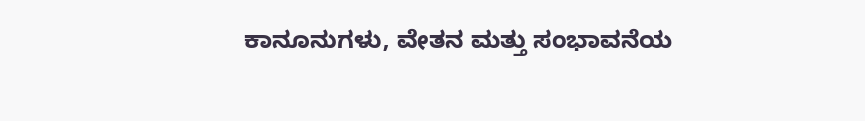ಕಾನೂನುಗಳು, ವೇತನ ಮತ್ತು ಸಂಭಾವನೆಯ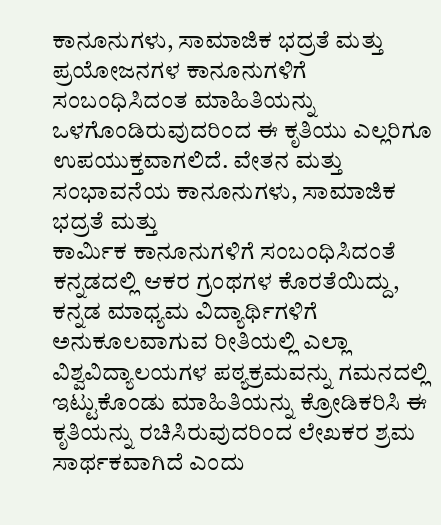ಕಾನೂನುಗಳು, ಸಾಮಾಜಿಕ ಭದ್ರತೆ ಮತ್ತು ಪ್ರಯೋಜನಗಳ ಕಾನೂನುಗಳಿಗೆ ಸಂಬಂಧಿಸಿದಂತ ಮಾಹಿತಿಯನ್ನು ಒಳಗೊಂಡಿರುವುದರಿಂದ ಈ ಕೃತಿಯು ಎಲ್ಲರಿಗೂ ಉಪಯುಕ್ತವಾಗಲಿದೆ. ವೇತನ ಮತ್ತು ಸಂಭಾವನೆಯ ಕಾನೂನುಗಳು, ಸಾಮಾಜಿಕ ಭದ್ರತೆ ಮತ್ತು
ಕಾರ್ಮಿಕ ಕಾನೂನುಗಳಿಗೆ ಸಂಬಂಧಿಸಿದಂತೆ ಕನ್ನಡದಲ್ಲಿ ಆಕರ ಗ್ರಂಥಗಳ ಕೊರತೆಯಿದ್ದು, ಕನ್ನಡ ಮಾಧ್ಯಮ ವಿದ್ಯಾರ್ಥಿಗಳಿಗೆ ಅನುಕೂಲವಾಗುವ ರೀತಿಯಲ್ಲಿ ಎಲ್ಲಾ ವಿಶ್ವವಿದ್ಯಾಲಯಗಳ ಪಠ್ಯಕ್ರಮವನ್ನು ಗಮನದಲ್ಲಿ ಇಟ್ಟುಕೊಂಡು ಮಾಹಿತಿಯನ್ನು ಕ್ರೋಡಿಕರಿಸಿ ಈ ಕೃತಿಯನ್ನು ರಚಿಸಿರುವುದರಿಂದ ಲೇಖಕರ ಶ್ರಮ ಸಾರ್ಥಕವಾಗಿದೆ ಎಂದು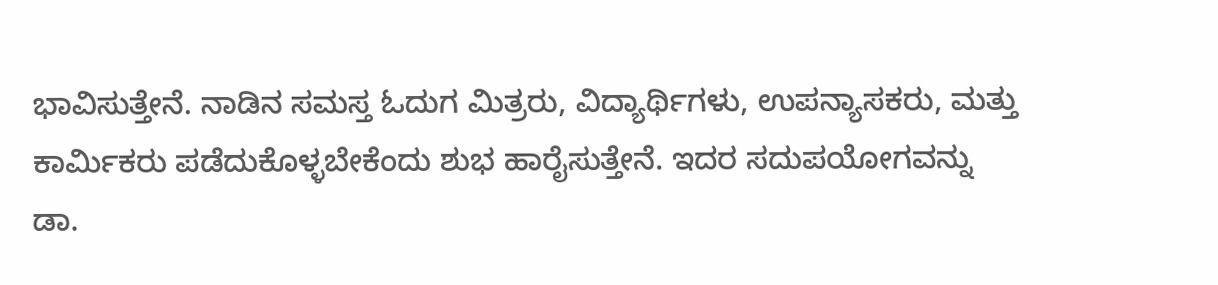ಭಾವಿಸುತ್ತೇನೆ. ನಾಡಿನ ಸಮಸ್ತ ಓದುಗ ಮಿತ್ರರು, ವಿದ್ಯಾರ್ಥಿಗಳು, ಉಪನ್ಯಾಸಕರು, ಮತ್ತು ಕಾರ್ಮಿಕರು ಪಡೆದುಕೊಳ್ಳಬೇಕೆಂದು ಶುಭ ಹಾರೈಸುತ್ತೇನೆ. ಇದರ ಸದುಪಯೋಗವನ್ನು
ಡಾ.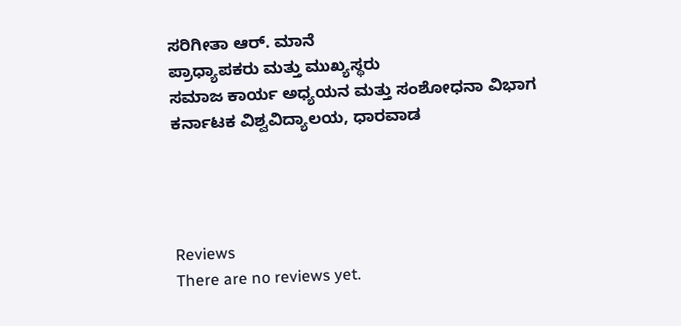ಸರಿಗೀತಾ ಆರ್. ಮಾನೆ
ಪ್ರಾಧ್ಯಾಪಕರು ಮತ್ತು ಮುಖ್ಯಸ್ಥರು
ಸಮಾಜ ಕಾರ್ಯ ಅಧ್ಯಯನ ಮತ್ತು ಸಂಶೋಧನಾ ವಿಭಾಗ
ಕರ್ನಾಟಕ ವಿಶ್ವವಿದ್ಯಾಲಯ, ಧಾರವಾಡ




Reviews
There are no reviews yet.